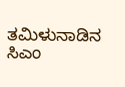ತಮಿಳುನಾಡಿನ ಸಿಎಂ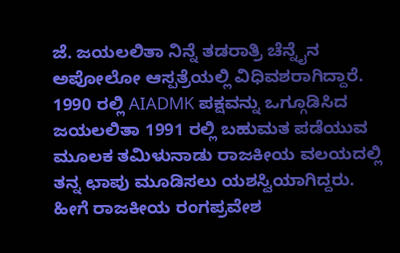ಜೆ. ಜಯಲಲಿತಾ ನಿನ್ನೆ ತಡರಾತ್ರಿ ಚೆನ್ನೈನ ಅಪೋಲೋ ಆಸ್ಪತ್ರೆಯಲ್ಲಿ ವಿಧಿವಶರಾಗಿದ್ದಾರೆ. 1990 ರಲ್ಲಿ AIADMK ಪಕ್ಷವನ್ನು ಒಗ್ಗೂಡಿಸಿದ ಜಯಲಲಿತಾ 1991 ರಲ್ಲಿ ಬಹುಮತ ಪಡೆಯುವ ಮೂಲಕ ತಮಿಳುನಾಡು ರಾಜಕೀಯ ವಲಯದಲ್ಲಿ ತನ್ನ ಛಾಪು ಮೂಡಿಸಲು ಯಶಸ್ವಿಯಾಗಿದ್ದರು. ಹೀಗೆ ರಾಜಕೀಯ ರಂಗಪ್ರವೇಶ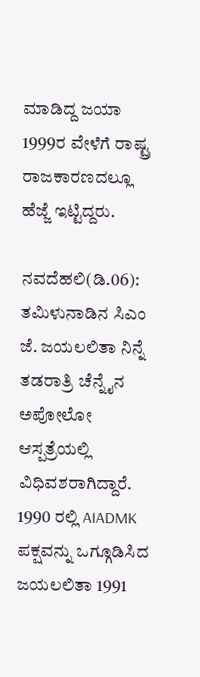ಮಾಡಿದ್ದ ಜಯಾ 1999ರ ವೇಳೆಗೆ ರಾಷ್ಟ್ರ ರಾಜಕಾರಣದಲ್ಲೂ ಹೆಜ್ಜೆ ಇಟ್ಟಿದ್ದರು.

ನವದೆಹಲಿ(ಡಿ.06): ತಮಿಳುನಾಡಿನ ಸಿಎಂ ಜೆ. ಜಯಲಲಿತಾ ನಿನ್ನೆ ತಡರಾತ್ರಿ ಚೆನ್ನೈನ ಅಪೋಲೋ ಆಸ್ಪತ್ರೆಯಲ್ಲಿ ವಿಧಿವಶರಾಗಿದ್ದಾರೆ. 1990 ರಲ್ಲಿ AIADMK ಪಕ್ಷವನ್ನು ಒಗ್ಗೂಡಿಸಿದ ಜಯಲಲಿತಾ 1991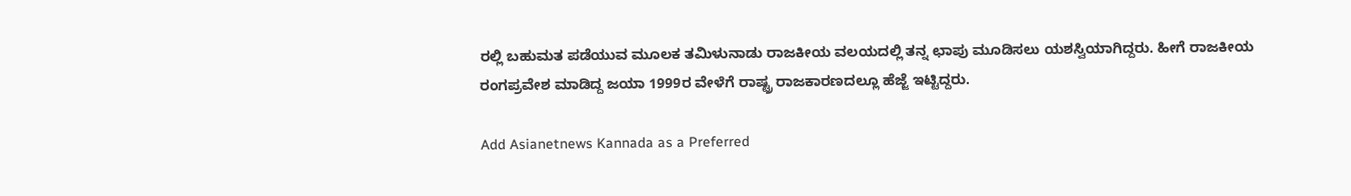ರಲ್ಲಿ ಬಹುಮತ ಪಡೆಯುವ ಮೂಲಕ ತಮಿಳುನಾಡು ರಾಜಕೀಯ ವಲಯದಲ್ಲಿ ತನ್ನ ಛಾಪು ಮೂಡಿಸಲು ಯಶಸ್ವಿಯಾಗಿದ್ದರು. ಹೀಗೆ ರಾಜಕೀಯ ರಂಗಪ್ರವೇಶ ಮಾಡಿದ್ದ ಜಯಾ 1999ರ ವೇಳೆಗೆ ರಾಷ್ಟ್ರ ರಾಜಕಾರಣದಲ್ಲೂ ಹೆಜ್ಜೆ ಇಟ್ಟಿದ್ದರು.

Add Asianetnews Kannada as a Preferred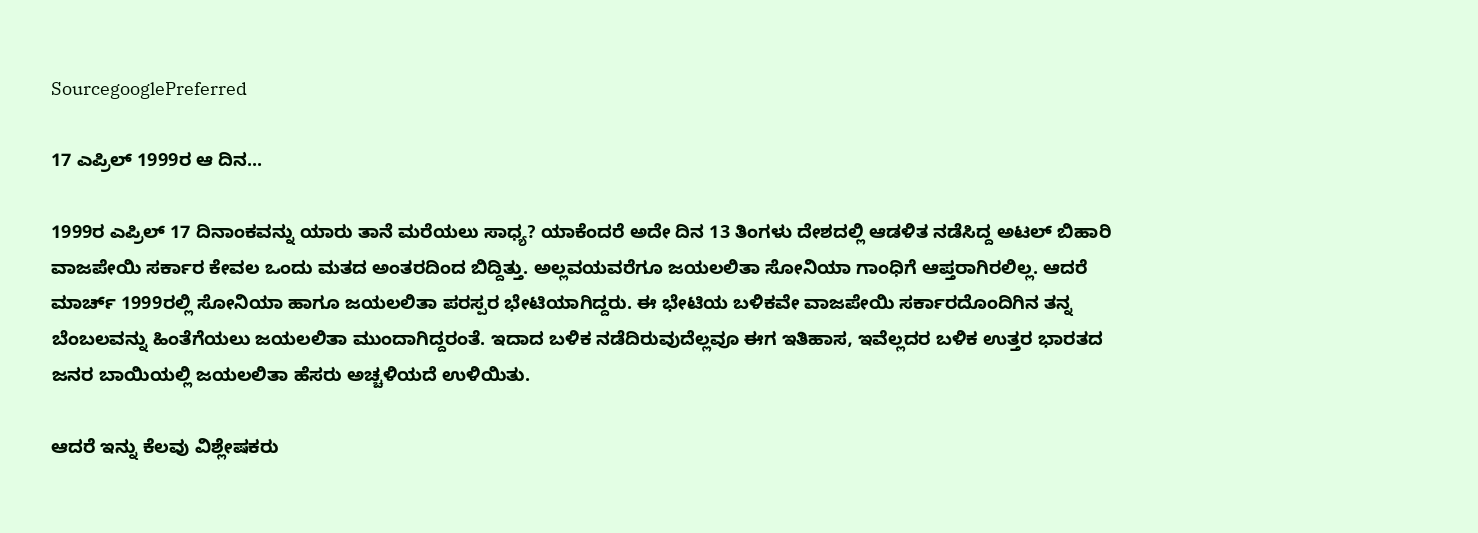SourcegooglePreferred

17 ಎಪ್ರಿಲ್ 1999ರ ಆ ದಿನ...

1999ರ ಎಪ್ರಿಲ್ 17 ದಿನಾಂಕವನ್ನು ಯಾರು ತಾನೆ ಮರೆಯಲು ಸಾಧ್ಯ? ಯಾಕೆಂದರೆ ಅದೇ ದಿನ 13 ತಿಂಗಳು ದೇಶದಲ್ಲಿ ಆಡಳಿತ ನಡೆಸಿದ್ದ ಅಟಲ್ ಬಿಹಾರಿ ವಾಜಪೇಯಿ ಸರ್ಕಾರ ಕೇವಲ ಒಂದು ಮತದ ಅಂತರದಿಂದ ಬಿದ್ದಿತ್ತು. ಅಲ್ಲವಯವರೆಗೂ ಜಯಲಲಿತಾ ಸೋನಿಯಾ ಗಾಂಧಿಗೆ ಆಪ್ತರಾಗಿರಲಿಲ್ಲ. ಆದರೆ ಮಾರ್ಚ್ 1999ರಲ್ಲಿ ಸೋನಿಯಾ ಹಾಗೂ ಜಯಲಲಿತಾ ಪರಸ್ಪರ ಭೇಟಿಯಾಗಿದ್ದರು. ಈ ಭೇಟಿಯ ಬಳಿಕವೇ ವಾಜಪೇಯಿ ಸರ್ಕಾರದೊಂದಿಗಿನ ತನ್ನ ಬೆಂಬಲವನ್ನು ಹಿಂತೆಗೆಯಲು ಜಯಲಲಿತಾ ಮುಂದಾಗಿದ್ದರಂತೆ. ಇದಾದ ಬಳಿಕ ನಡೆದಿರುವುದೆಲ್ಲವೂ ಈಗ ಇತಿಹಾಸ, ಇವೆಲ್ಲದರ ಬಳಿಕ ಉತ್ತರ ಭಾರತದ ಜನರ ಬಾಯಿಯಲ್ಲಿ ಜಯಲಲಿತಾ ಹೆಸರು ಅಚ್ಚಳಿಯದೆ ಉಳಿಯಿತು.

ಆದರೆ ಇನ್ನು ಕೆಲವು ವಿಶ್ಲೇಷಕರು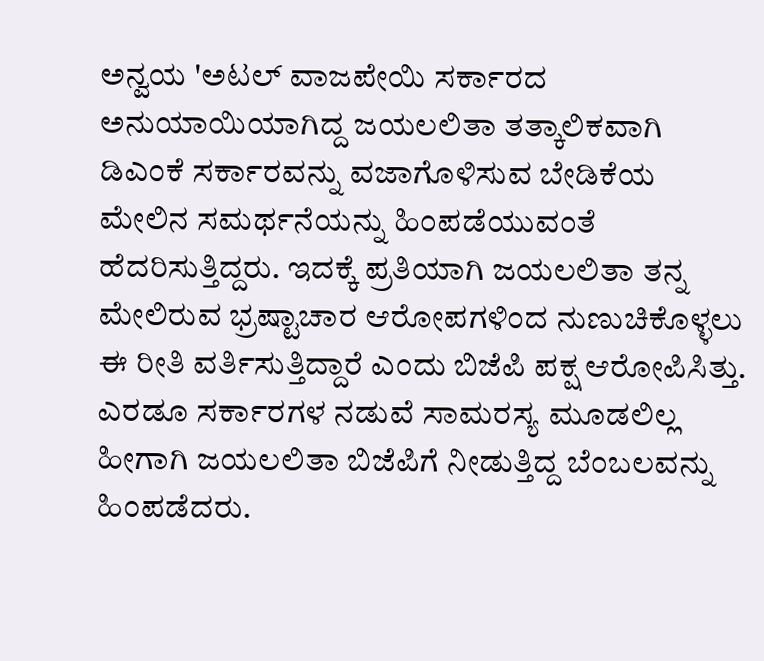ಅನ್ವಯ 'ಅಟಲ್ ವಾಜಪೇಯಿ ಸರ್ಕಾರದ ಅನುಯಾಯಿಯಾಗಿದ್ದ ಜಯಲಲಿತಾ ತತ್ಕಾಲಿಕವಾಗಿ ಡಿಎಂಕೆ ಸರ್ಕಾರವನ್ನು ವಜಾಗೊಳಿಸುವ ಬೇಡಿಕೆಯ ಮೇಲಿನ ಸಮರ್ಥನೆಯನ್ನು ಹಿಂಪಡೆಯುವಂತೆ ಹೆದರಿಸುತ್ತಿದ್ದರು. ಇದಕ್ಕೆ ಪ್ರತಿಯಾಗಿ ಜಯಲಲಿತಾ ತನ್ನ ಮೇಲಿರುವ ಭ್ರಷ್ಟಾಚಾರ ಆರೋಪಗಳಿಂದ ನುಣುಚಿಕೊಳ್ಳಲು ಈ ರೀತಿ ವರ್ತಿಸುತ್ತಿದ್ದಾರೆ ಎಂದು ಬಿಜೆಪಿ ಪಕ್ಷ ಆರೋಪಿಸಿತ್ತು. ಎರಡೂ ಸರ್ಕಾರಗಳ ನಡುವೆ ಸಾಮರಸ್ಯ ಮೂಡಲಿಲ್ಲ ಹೀಗಾಗಿ ಜಯಲಲಿತಾ ಬಿಜೆಪಿಗೆ ನೀಡುತ್ತಿದ್ದ ಬೆಂಬಲವನ್ನು ಹಿಂಪಡೆದರು.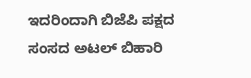ಇದರಿಂದಾಗಿ ಬಿಜೆಪಿ ಪಕ್ಷದ ಸಂಸದ ಅಟಲ್ ಬಿಹಾರಿ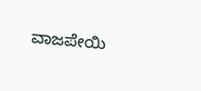ವಾಜಪೇಯಿ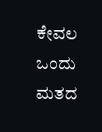ಕೇವಲ ಒಂದು ಮತದ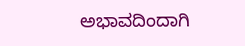ಅಭಾವದಿಂದಾಗಿ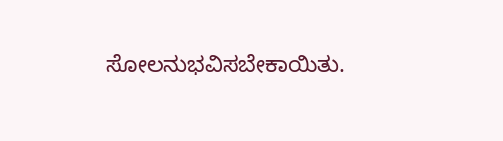ಸೋಲನುಭವಿಸಬೇಕಾಯಿತು.